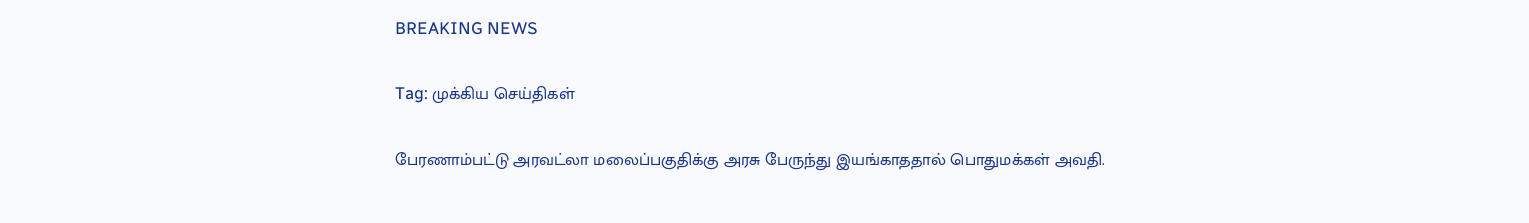BREAKING NEWS

Tag: முக்கிய செய்திகள்

பேரணாம்பட்டு அரவட்லா மலைப்பகுதிக்கு அரசு பேருந்து இயங்காததால் பொதுமக்கள் அவதி.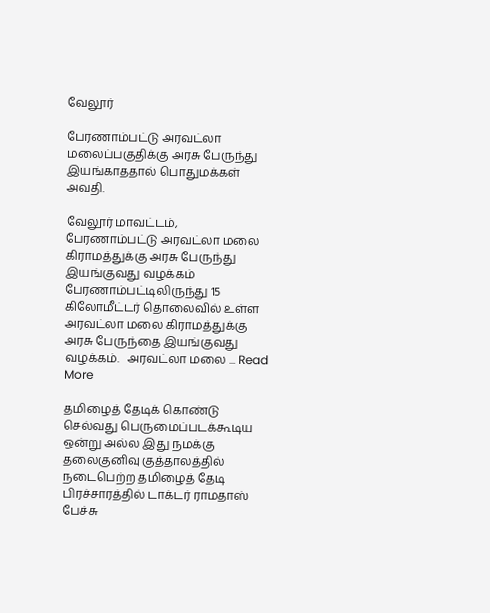வேலூர்

பேரணாம்பட்டு அரவட்லா மலைப்பகுதிக்கு அரசு பேருந்து இயங்காததால் பொதுமக்கள் அவதி.

வேலூர் மாவட்டம், பேரணாம்பட்டு அரவட்லா மலை கிராமத்துக்கு அரசு பேருந்து இயங்குவது வழக்கம் பேரணாம்பட்டிலிருந்து 15 கிலோமீட்டர் தொலைவில் உள்ள அரவட்லா மலை கிராமத்துக்கு அரசு பேருந்தை இயங்குவது வழக்கம்.   அரவட்லா மலை ... Read More

தமிழைத் தேடிக் கொண்டு செல்வது பெருமைப்படக்கூடிய ஒன்று அல்ல இது நமக்கு தலைகுனிவு குத்தாலத்தில் நடைபெற்ற தமிழைத் தேடி பிரச்சாரத்தில் டாக்டர் ராமதாஸ் பேச்சு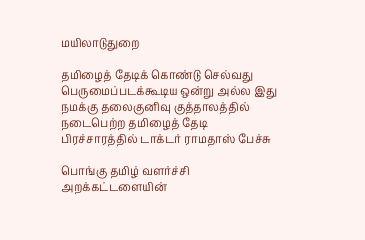மயிலாடுதுறை

தமிழைத் தேடிக் கொண்டு செல்வது பெருமைப்படக்கூடிய ஒன்று அல்ல இது நமக்கு தலைகுனிவு குத்தாலத்தில் நடைபெற்ற தமிழைத் தேடி பிரச்சாரத்தில் டாக்டர் ராமதாஸ் பேச்சு

பொங்கு தமிழ் வளர்ச்சி அறக்கட்டளையின்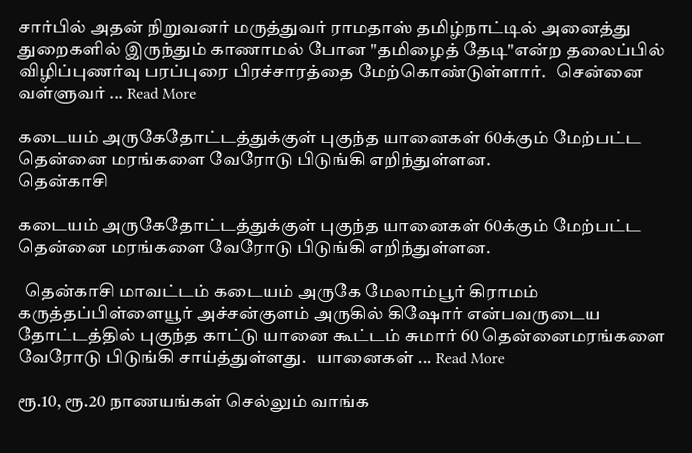சார்பில் அதன் நிறுவனர் மருத்துவர் ராமதாஸ் தமிழ்நாட்டில் அனைத்து துறைகளில் இருந்தும் காணாமல் போன "தமிழைத் தேடி"என்ற தலைப்பில் விழிப்புணர்வு பரப்புரை பிரச்சாரத்தை மேற்கொண்டுள்ளார்.   சென்னை வள்ளுவர் ... Read More

கடையம் அருகேதோட்டத்துக்குள் புகுந்த யானைகள் 60க்கும் மேற்பட்ட தென்னை மரங்களை வேரோடு பிடுங்கி எறிந்துள்ளன.
தென்காசி

கடையம் அருகேதோட்டத்துக்குள் புகுந்த யானைகள் 60க்கும் மேற்பட்ட தென்னை மரங்களை வேரோடு பிடுங்கி எறிந்துள்ளன.

  தென்காசி மாவட்டம் கடையம் அருகே மேலாம்பூர் கிராமம் கருத்தப்பிள்ளையூர் அச்சன்குளம் அருகில் கிஷோர் என்பவருடைய தோட்டத்தில் புகுந்த காட்டு யானை கூட்டம் சுமார் 60 தென்னைமரங்களை வேரோடு பிடுங்கி சாய்த்துள்ளது.   யானைகள் ... Read More

ரூ.10, ரூ.20 நாணயங்கள் செல்லும் வாங்க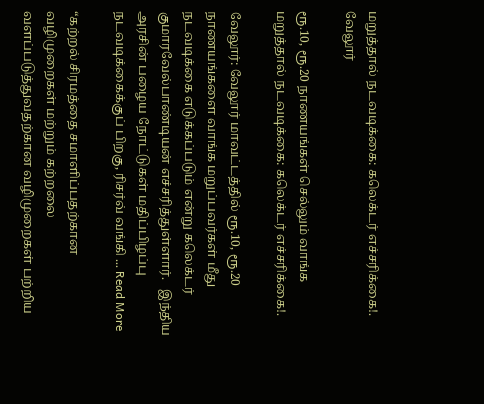மறுத்தால் நடவடிக்கை: கலெக்டர் எச்சரிக்கை!.
வேலூர்

ரூ.10, ரூ.20 நாணயங்கள் செல்லும் வாங்க மறுத்தால் நடவடிக்கை: கலெக்டர் எச்சரிக்கை!.

வேலூர்: வேலூர் மாவட்டத்தில் ரூ.10, ரூ.20 நாணயங்களை வாங்க மறுப்பவர்கள் மீது நடவடிக்கை எடுக்கப்படும் என்று கலெக்டர் குமாரவேல்பாண்டியன் எச்சரித்துள்ளார்.   இந்திய அரசின் பழைய நோட்டுகள் மதிப்பிழப்பு நடவடிக்கைக்குப் பிறகு, ரிசர்வ் வங்கி ... Read More

“கற்றல் சிரமத்தை சமாளிப்பதற்கான வழிமுறைகள் மற்றும் கற்றலை வளப்படுத்துவதற்கான வழிமுறைகள் பற்றிய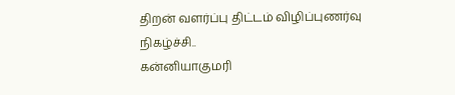திறன் வளர்ப்பு திட்டம் விழிப்புணர்வு நிகழ்ச்சி..
கன்னியாகுமரி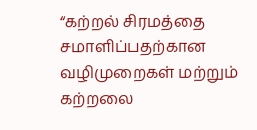“கற்றல் சிரமத்தை சமாளிப்பதற்கான வழிமுறைகள் மற்றும் கற்றலை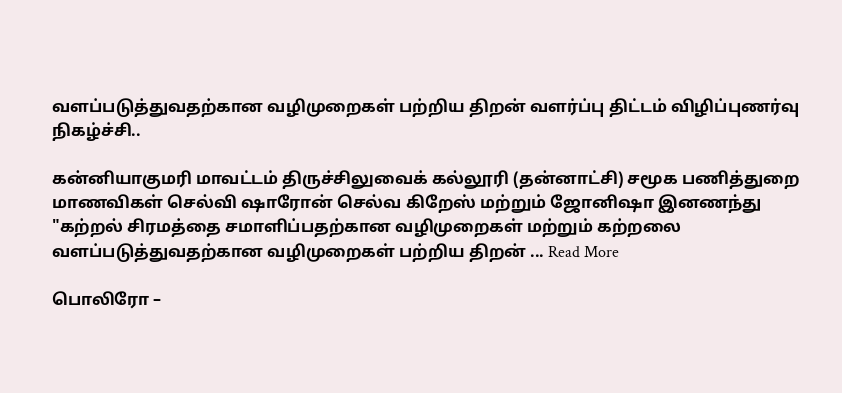வளப்படுத்துவதற்கான வழிமுறைகள் பற்றிய திறன் வளர்ப்பு திட்டம் விழிப்புணர்வு நிகழ்ச்சி..

கன்னியாகுமரி மாவட்டம் திருச்சிலுவைக் கல்லூரி (தன்னாட்சி) சமூக பணித்துறை மாணவிகள் செல்வி ஷாரோன் செல்வ கிறேஸ் மற்றும் ஜோனிஷா இனணந்து "கற்றல் சிரமத்தை சமாளிப்பதற்கான வழிமுறைகள் மற்றும் கற்றலை வளப்படுத்துவதற்கான வழிமுறைகள் பற்றிய திறன் ... Read More

பொலிரோ –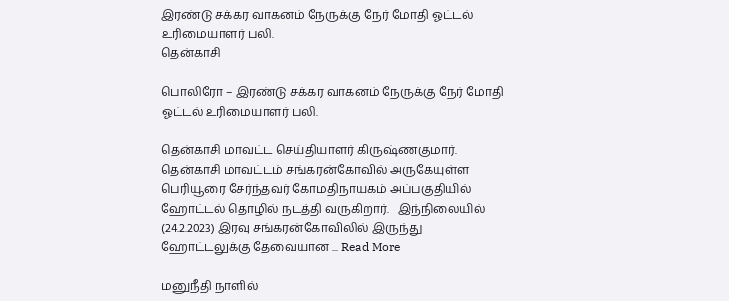இரண்டு சக்கர வாகனம் நேருக்கு நேர் மோதி ஓட்டல் உரிமையாளர் பலி.
தென்காசி

பொலிரோ – இரண்டு சக்கர வாகனம் நேருக்கு நேர் மோதி ஓட்டல் உரிமையாளர் பலி.

தென்காசி மாவட்ட செய்தியாளர் கிருஷ்ணகுமார்.   தென்காசி மாவட்டம் சங்கரன்கோவில் அருகேயுள்ள பெரியூரை சேர்ந்தவர் கோமதிநாயகம் அப்பகுதியில் ஹோட்டல் தொழில் நடத்தி வருகிறார்.   இந்நிலையில் (24.2.2023) இரவு சங்கரன்கோவிலில் இருந்து ஹோட்டலுக்கு தேவையான ... Read More

மனுநீதி நாளில்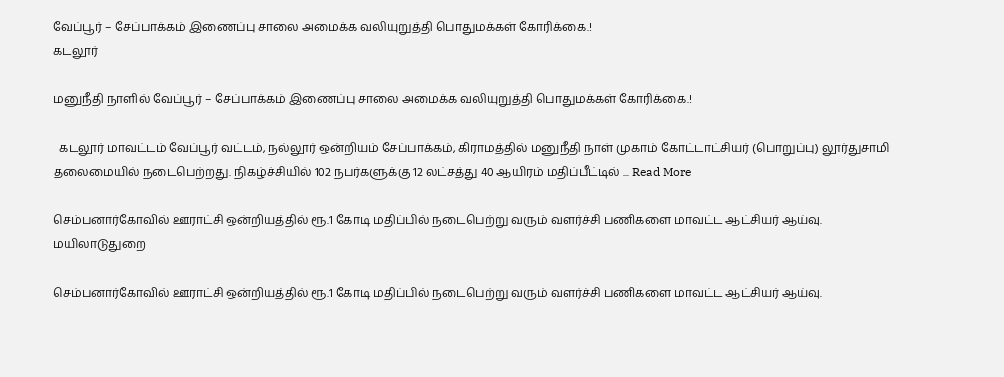வேப்பூர் – சேப்பாக்கம் இணைப்பு சாலை அமைக்க வலியுறுத்தி பொதுமக்கள் கோரிக்கை.!
கடலூர்

மனுநீதி நாளில் வேப்பூர் – சேப்பாக்கம் இணைப்பு சாலை அமைக்க வலியுறுத்தி பொதுமக்கள் கோரிக்கை.!

  கடலூர் மாவட்டம் வேப்பூர் வட்டம், நல்லூர் ஒன்றியம் சேப்பாக்கம், கிராமத்தில் மனுநீதி நாள் முகாம் கோட்டாட்சியர் (பொறுப்பு) லூர்துசாமி தலைமையில் நடைபெற்றது. நிகழ்ச்சியில் 102 நபர்களுக்கு 12 லட்சத்து 40 ஆயிரம் மதிப்பீட்டில் ... Read More

செம்பனார்கோவில் ஊராட்சி ஒன்றியத்தில் ரூ.1 கோடி மதிப்பில் நடைபெற்று வரும் வளர்ச்சி பணிகளை மாவட்ட ஆட்சியர் ஆய்வு.
மயிலாடுதுறை

செம்பனார்கோவில் ஊராட்சி ஒன்றியத்தில் ரூ.1 கோடி மதிப்பில் நடைபெற்று வரும் வளர்ச்சி பணிகளை மாவட்ட ஆட்சியர் ஆய்வு.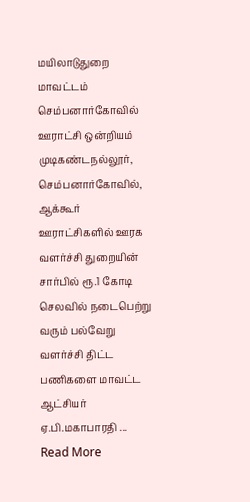மயிலாடுதுறை மாவட்டம் செம்பனார்கோவில் ஊராட்சி ஒன்றியம் முடிகண்டநல்லூர், செம்பனார்கோவில், ஆக்கூர் ஊராட்சிகளில் ஊரக வளர்ச்சி துறையின் சார்பில் ரூ.1 கோடி செலவில் நடைபெற்று வரும் பல்வேறு வளர்ச்சி திட்ட பணிகளை மாவட்ட ஆட்சியர் ஏ.பி.மகாபாரதி ... Read More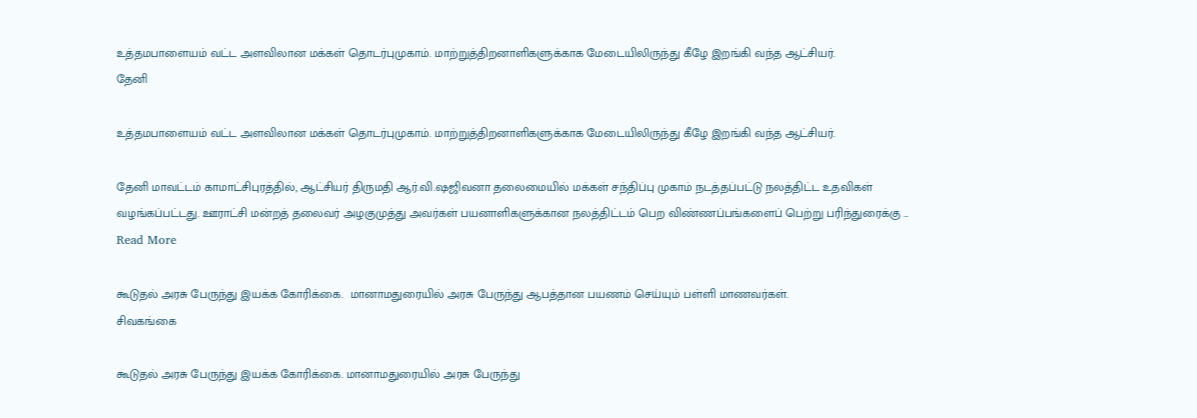உத்தமபாளையம் வட்ட அளவிலான மக்கள் தொடர்புமுகாம். மாற்றுத்திறனாளிகளுக்காக மேடையிலிருந்து கீழே இறங்கி வந்த ஆட்சியர்.
தேனி

உத்தமபாளையம் வட்ட அளவிலான மக்கள் தொடர்புமுகாம். மாற்றுத்திறனாளிகளுக்காக மேடையிலிருந்து கீழே இறங்கி வந்த ஆட்சியர்.

தேனி மாவட்டம் காமாட்சிபுரத்தில், ஆட்சியர் திருமதி ஆர்.வி.ஷஜிவனா தலைமையில் மக்கள் சந்திப்பு முகாம் நடத்தப்பட்டு நலத்திட்ட உதவிகள் வழங்கப்பட்டது. ஊராட்சி மன்றத் தலைவர் அழகுமுத்து அவர்கள் பயனாளிகளுக்கான நலத்திட்டம் பெற விண்ணப்பங்களைப் பெற்று பரிந்துரைக்கு ... Read More

கூடுதல் அரசு பேருந்து இயக்க கோரிக்கை.  மானாமதுரையில் அரசு பேருந்து ஆபத்தான பயணம் செய்யும் பள்ளி மாணவர்கள்.
சிவகங்கை

கூடுதல் அரசு பேருந்து இயக்க கோரிக்கை. மானாமதுரையில் அரசு பேருந்து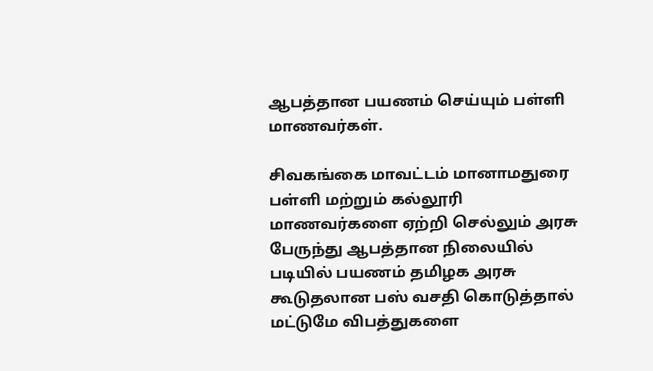ஆபத்தான பயணம் செய்யும் பள்ளி மாணவர்கள்.

சிவகங்கை மாவட்டம் மானாமதுரை பள்ளி மற்றும் கல்லூரி மாணவர்களை ஏற்றி செல்லும் அரசு பேருந்து ஆபத்தான நிலையில் படியில் பயணம் தமிழக அரசு கூடுதலான பஸ் வசதி கொடுத்தால் மட்டுமே விபத்துகளை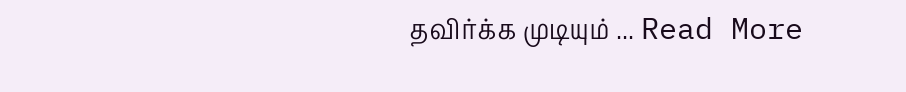தவிர்க்க முடியும் ... Read More